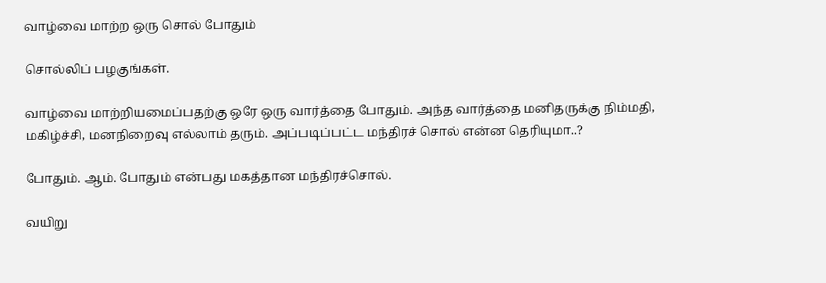வாழ்வை மாற்ற ஒரு சொல் போதும்

சொல்லிப் பழகுங்கள்.

வாழ்வை மாற்றியமைப்பதற்கு ஒரே ஒரு வார்த்தை போதும். அந்த வார்த்தை மனிதருக்கு நிம்மதி, மகிழ்ச்சி, மனநிறைவு எல்லாம் தரும். அப்படிப்பட்ட மந்திரச் சொல் என்ன தெரியுமா..?

போதும். ஆம். போதும் என்பது மகத்தான மந்திரச்சொல்.

வயிறு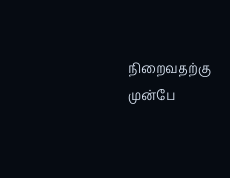நிறைவதற்கு முன்பே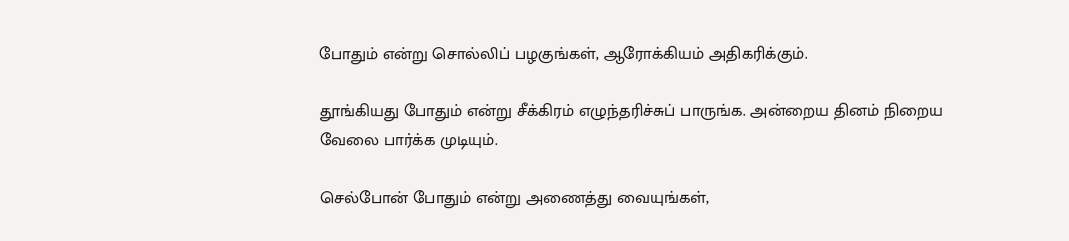போதும் என்று சொல்லிப் பழகுங்கள், ஆரோக்கியம் அதிகரிக்கும்.

தூங்கியது போதும் என்று சீக்கிரம் எழுந்தரிச்சுப் பாருங்க. அன்றைய தினம் நிறைய வேலை பார்க்க முடியும்.

செல்போன் போதும் என்று அணைத்து வையுங்கள்,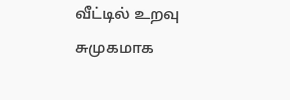வீட்டில் உறவு சுமுகமாக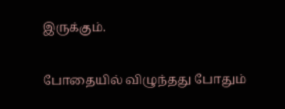இருக்கும்.

போதையில் விழுந்தது போதும்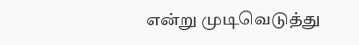என்று முடிவெடுத்து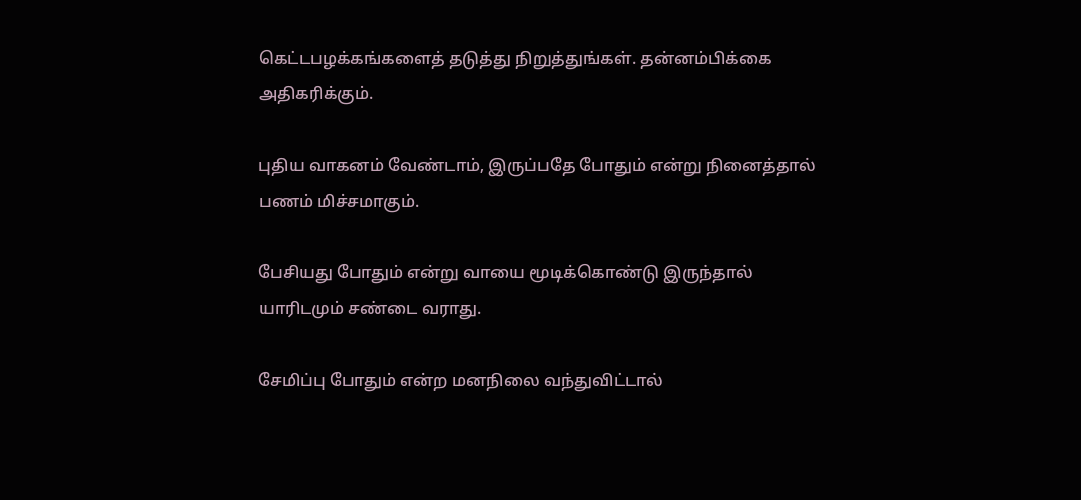கெட்டபழக்கங்களைத் தடுத்து நிறுத்துங்கள். தன்னம்பிக்கை அதிகரிக்கும்.

புதிய வாகனம் வேண்டாம், இருப்பதே போதும் என்று நினைத்தால் பணம் மிச்சமாகும்.

பேசியது போதும் என்று வாயை மூடிக்கொண்டு இருந்தால் யாரிடமும் சண்டை வராது.

சேமிப்பு போதும் என்ற மனநிலை வந்துவிட்டால்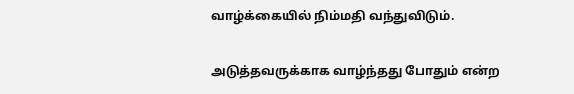வாழ்க்கையில் நிம்மதி வந்துவிடும்.

அடுத்தவருக்காக வாழ்ந்தது போதும் என்ற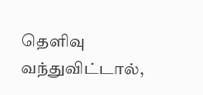தெளிவு வந்துவிட்டால்,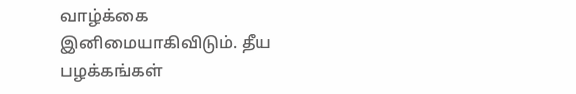வாழ்க்கை இனிமையாகிவிடும். தீய பழக்கங்கள்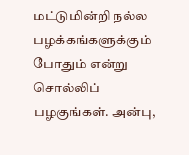மட்டுமின்றி நல்ல பழக்கங்களுக்கும் போதும் என்று சொல்லிப் பழகுங்கள். அன்பு,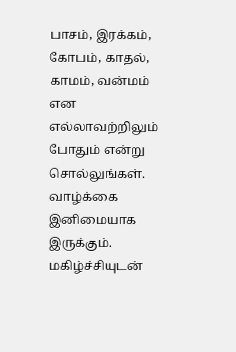பாசம், இரக்கம், கோபம், காதல், காமம், வன்மம் என எல்லாவற்றிலும் போதும் என்று சொல்லுங்கள். வாழ்க்கை இனிமையாக இருக்கும். மகிழ்ச்சியுடன்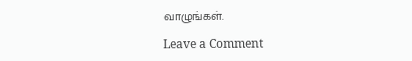வாழுங்கள்.

Leave a Comment